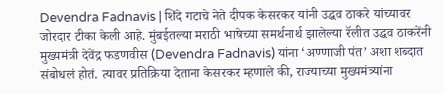Devendra Fadnavis | शिंदे गटाचे नेते दीपक केसरकर यांनी उद्धव ठाकरे यांच्यावर जोरदार टीका केली आहे. मुंबईतल्या मराठी भाषेच्या समर्थनार्थ झालेल्या रॅलीत उद्धव ठाकरेंनी मुख्यमंत्री देवेंद्र फडणवीस (Devendra Fadnavis) यांना ‘अण्णाजी पंत’ अशा शब्दात संबोधलं होतं. त्यावर प्रतिक्रिया देताना केसरकर म्हणाले की, राज्याच्या मुख्यमंत्र्यांना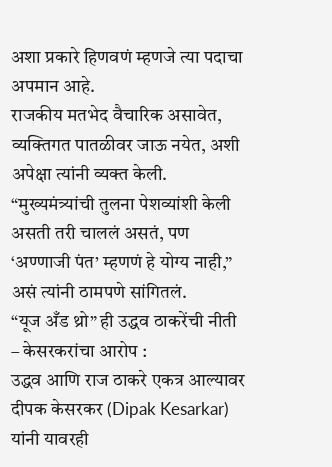अशा प्रकारे हिणवणं म्हणजे त्या पदाचा अपमान आहे.
राजकीय मतभेद वैचारिक असावेत, व्यक्तिगत पातळीवर जाऊ नयेत, अशी अपेक्षा त्यांनी व्यक्त केली. “मुख्यमंत्र्यांची तुलना पेशव्यांशी केली असती तरी चाललं असतं, पण ‘अण्णाजी पंत’ म्हणणं हे योग्य नाही,” असं त्यांनी ठामपणे सांगितलं.
“यूज अँड थ्रो” ही उद्धव ठाकरेंची नीती – केसरकरांचा आरोप :
उद्धव आणि राज ठाकरे एकत्र आल्यावर दीपक केसरकर (Dipak Kesarkar) यांनी यावरही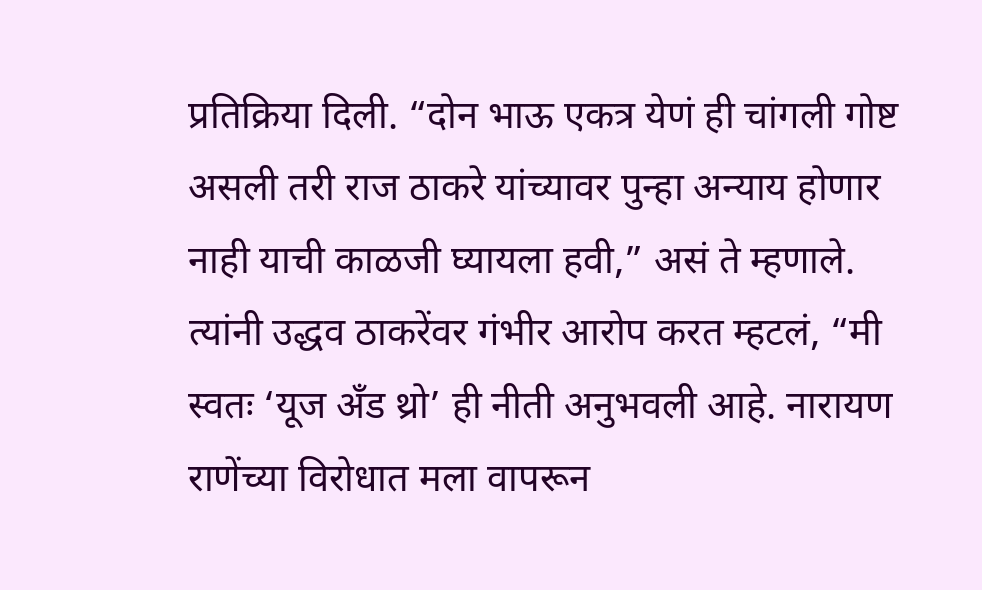प्रतिक्रिया दिली. “दोन भाऊ एकत्र येणं ही चांगली गोष्ट असली तरी राज ठाकरे यांच्यावर पुन्हा अन्याय होणार नाही याची काळजी घ्यायला हवी,” असं ते म्हणाले. त्यांनी उद्धव ठाकरेंवर गंभीर आरोप करत म्हटलं, “मी स्वतः ‘यूज अँड थ्रो’ ही नीती अनुभवली आहे. नारायण राणेंच्या विरोधात मला वापरून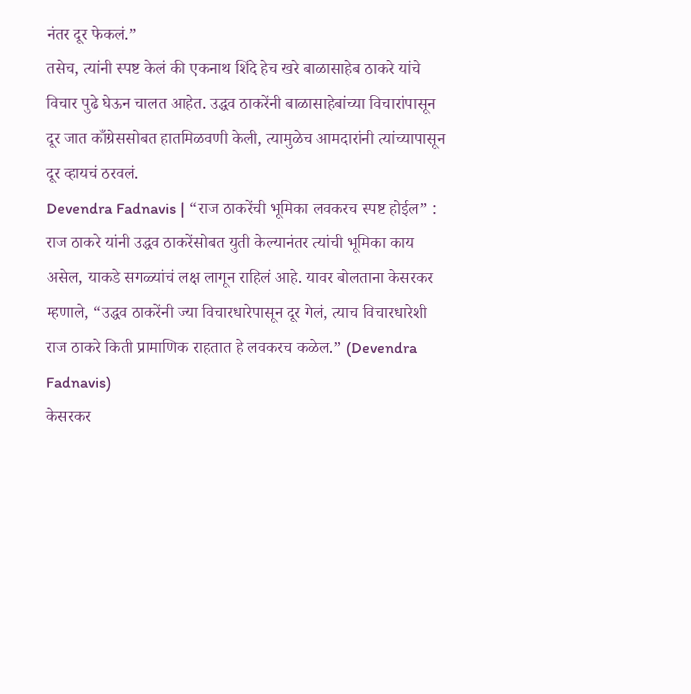नंतर दूर फेकलं.”
तसेच, त्यांनी स्पष्ट केलं की एकनाथ शिंदे हेच खरे बाळासाहेब ठाकरे यांचे विचार पुढे घेऊन चालत आहेत. उद्धव ठाकरेंनी बाळासाहेबांच्या विचारांपासून दूर जात काँग्रेससोबत हातमिळवणी केली, त्यामुळेच आमदारांनी त्यांच्यापासून दूर व्हायचं ठरवलं.
Devendra Fadnavis | “राज ठाकरेंची भूमिका लवकरच स्पष्ट होईल” :
राज ठाकरे यांनी उद्धव ठाकरेंसोबत युती केल्यानंतर त्यांची भूमिका काय असेल, याकडे सगळ्यांचं लक्ष लागून राहिलं आहे. यावर बोलताना केसरकर म्हणाले, “उद्धव ठाकरेंनी ज्या विचारधारेपासून दूर गेलं, त्याच विचारधारेशी राज ठाकरे किती प्रामाणिक राहतात हे लवकरच कळेल.” (Devendra Fadnavis)
केसरकर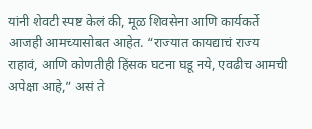यांनी शेवटी स्पष्ट केलं की, मूळ शिवसेना आणि कार्यकर्ते आजही आमच्यासोबत आहेत. “राज्यात कायद्याचं राज्य राहावं, आणि कोणतीही हिंसक घटना घडू नये, एवढीच आमची अपेक्षा आहे,” असं ते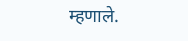म्हणाले.